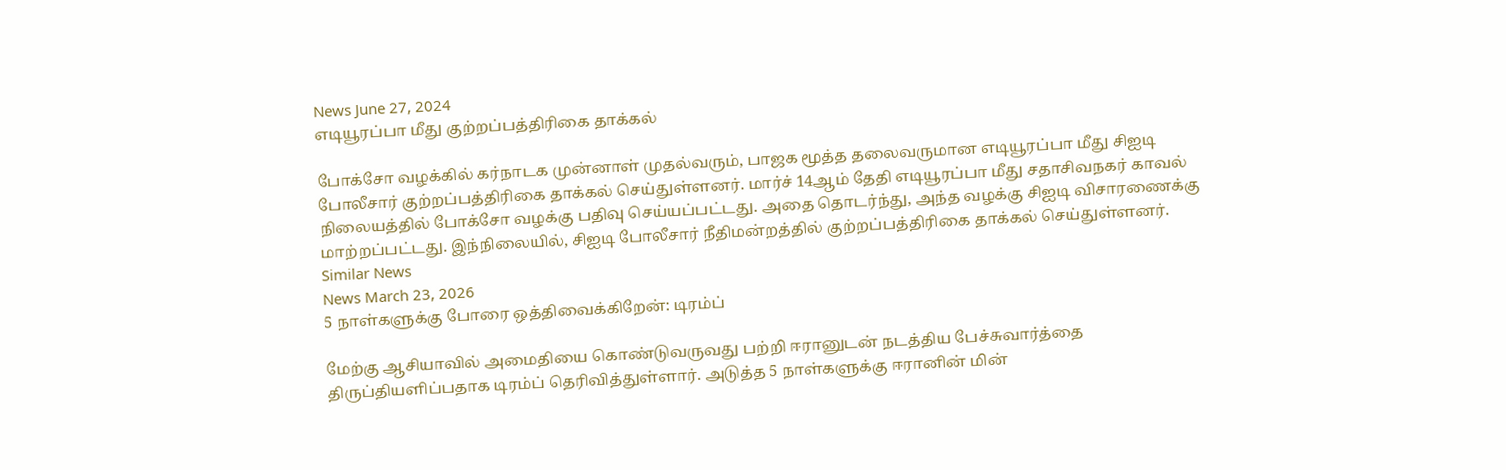News June 27, 2024
எடியூரப்பா மீது குற்றப்பத்திரிகை தாக்கல்

போக்சோ வழக்கில் கர்நாடக முன்னாள் முதல்வரும், பாஜக மூத்த தலைவருமான எடியூரப்பா மீது சிஐடி போலீசார் குற்றப்பத்திரிகை தாக்கல் செய்துள்ளனர். மார்ச் 14ஆம் தேதி எடியூரப்பா மீது சதாசிவநகர் காவல் நிலையத்தில் போக்சோ வழக்கு பதிவு செய்யப்பட்டது. அதை தொடர்ந்து, அந்த வழக்கு சிஐடி விசாரணைக்கு மாற்றப்பட்டது. இந்நிலையில், சிஐடி போலீசார் நீதிமன்றத்தில் குற்றப்பத்திரிகை தாக்கல் செய்துள்ளனர்.
Similar News
News March 23, 2026
5 நாள்களுக்கு போரை ஒத்திவைக்கிறேன்: டிரம்ப்

மேற்கு ஆசியாவில் அமைதியை கொண்டுவருவது பற்றி ஈரானுடன் நடத்திய பேச்சுவார்த்தை திருப்தியளிப்பதாக டிரம்ப் தெரிவித்துள்ளார். அடுத்த 5 நாள்களுக்கு ஈரானின் மின்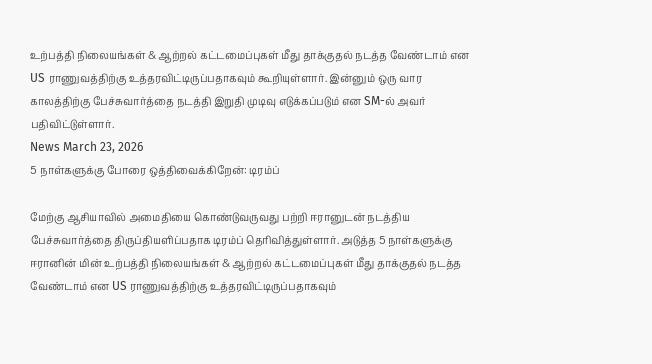உற்பத்தி நிலையங்கள் & ஆற்றல் கட்டமைப்புகள் மீது தாக்குதல் நடத்த வேண்டாம் என US ராணுவத்திற்கு உத்தரவிட்டிருப்பதாகவும் கூறியுள்ளார். இன்னும் ஒரு வார காலத்திற்கு பேச்சுவார்த்தை நடத்தி இறுதி முடிவு எடுக்கப்படும் என SM-ல் அவர் பதிவிட்டுள்ளார்.
News March 23, 2026
5 நாள்களுக்கு போரை ஒத்திவைக்கிறேன்: டிரம்ப்

மேற்கு ஆசியாவில் அமைதியை கொண்டுவருவது பற்றி ஈரானுடன் நடத்திய பேச்சுவார்த்தை திருப்தியளிப்பதாக டிரம்ப் தெரிவித்துள்ளார். அடுத்த 5 நாள்களுக்கு ஈரானின் மின் உற்பத்தி நிலையங்கள் & ஆற்றல் கட்டமைப்புகள் மீது தாக்குதல் நடத்த வேண்டாம் என US ராணுவத்திற்கு உத்தரவிட்டிருப்பதாகவும்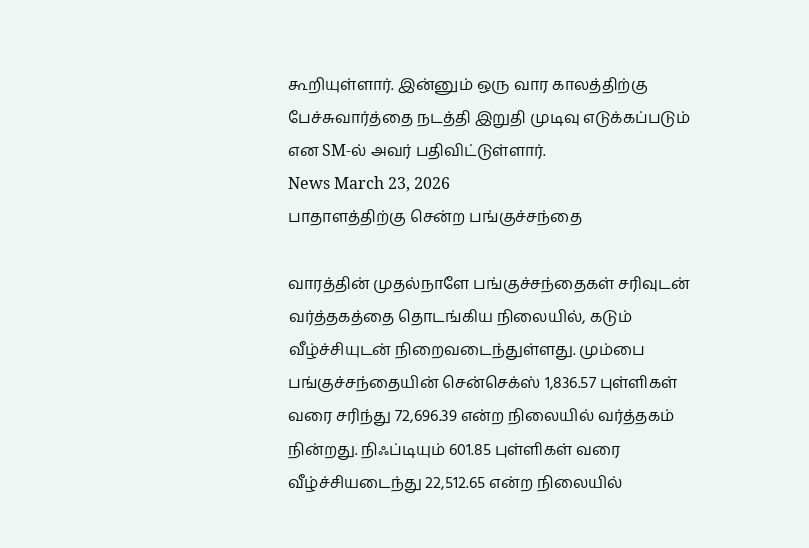கூறியுள்ளார். இன்னும் ஒரு வார காலத்திற்கு பேச்சுவார்த்தை நடத்தி இறுதி முடிவு எடுக்கப்படும் என SM-ல் அவர் பதிவிட்டுள்ளார்.
News March 23, 2026
பாதாளத்திற்கு சென்ற பங்குச்சந்தை

வாரத்தின் முதல்நாளே பங்குச்சந்தைகள் சரிவுடன் வர்த்தகத்தை தொடங்கிய நிலையில், கடும் வீழ்ச்சியுடன் நிறைவடைந்துள்ளது. மும்பை பங்குச்சந்தையின் சென்செக்ஸ் 1,836.57 புள்ளிகள் வரை சரிந்து 72,696.39 என்ற நிலையில் வர்த்தகம் நின்றது. நிஃப்டியும் 601.85 புள்ளிகள் வரை வீழ்ச்சியடைந்து 22,512.65 என்ற நிலையில்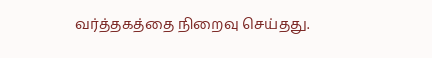வர்த்தகத்தை நிறைவு செய்தது.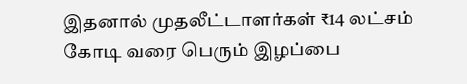இதனால் முதலீட்டாளர்கள் ₹14 லட்சம் கோடி வரை பெரும் இழப்பை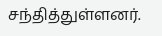சந்தித்துள்ளனர்.